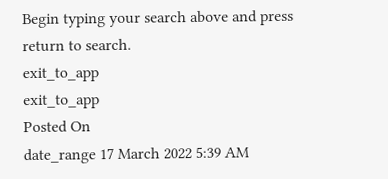Begin typing your search above and press return to search.
exit_to_app
exit_to_app
Posted On
date_range 17 March 2022 5:39 AM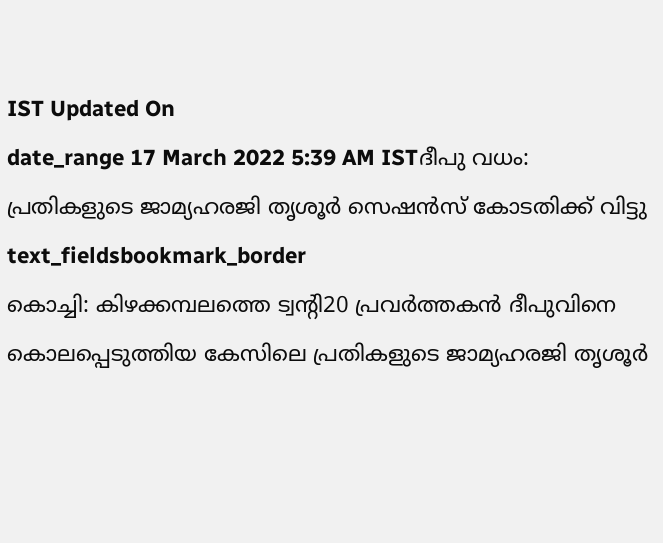IST Updated On
date_range 17 March 2022 5:39 AM ISTദീപു വധം: പ്രതികളുടെ ജാമ്യഹരജി തൃശൂർ സെഷൻസ് കോടതിക്ക് വിട്ടു
text_fieldsbookmark_border
കൊച്ചി: കിഴക്കമ്പലത്തെ ട്വന്റി20 പ്രവർത്തകൻ ദീപുവിനെ കൊലപ്പെടുത്തിയ കേസിലെ പ്രതികളുടെ ജാമ്യഹരജി തൃശൂർ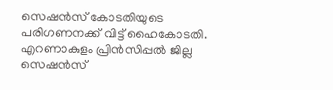സെഷൻസ് കോടതിയുടെ പരിഗണനക്ക് വിട്ട് ഹൈകോടതി. എറണാകുളം പ്രിൻസിപ്പൽ ജില്ല സെഷൻസ്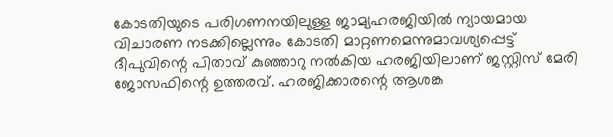കോടതിയുടെ പരിഗണനയിലുള്ള ജാമ്യഹരജിയിൽ ന്യായമായ വിചാരണ നടക്കില്ലെന്നും കോടതി മാറ്റണമെന്നുമാവശ്യപ്പെട്ട് ദീപുവിന്റെ പിതാവ് കുഞ്ഞാറു നൽകിയ ഹരജിയിലാണ് ജസ്റ്റിസ് മേരി ജോസഫിന്റെ ഉത്തരവ്. ഹരജിക്കാരന്റെ ആശങ്ക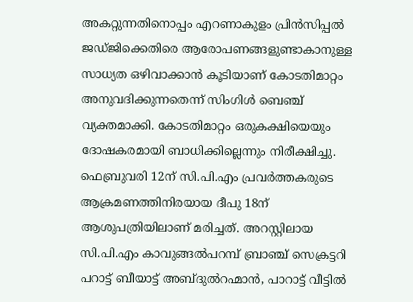അകറ്റുന്നതിനൊപ്പം എറണാകുളം പ്രിൻസിപ്പൽ ജഡ്ജിക്കെതിരെ ആരോപണങ്ങളുണ്ടാകാനുള്ള സാധ്യത ഒഴിവാക്കാൻ കൂടിയാണ് കോടതിമാറ്റം അനുവദിക്കുന്നതെന്ന് സിംഗിൾ ബെഞ്ച് വ്യക്തമാക്കി. കോടതിമാറ്റം ഒരുകക്ഷിയെയും ദോഷകരമായി ബാധിക്കില്ലെന്നും നിരീക്ഷിച്ചു. ഫെബ്രുവരി 12ന് സി.പി.എം പ്രവർത്തകരുടെ ആക്രമണത്തിനിരയായ ദീപു 18ന് ആശുപത്രിയിലാണ് മരിച്ചത്. അറസ്റ്റിലായ സി.പി.എം കാവുങ്ങൽപറമ്പ് ബ്രാഞ്ച് സെക്രട്ടറി പറാട്ട് ബീയാട്ട് അബ്ദുൽറഹ്മാൻ, പാറാട്ട് വീട്ടിൽ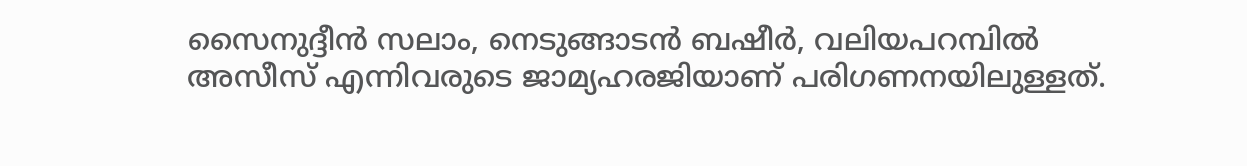സൈനുദ്ദീൻ സലാം, നെടുങ്ങാടൻ ബഷീർ, വലിയപറമ്പിൽ അസീസ് എന്നിവരുടെ ജാമ്യഹരജിയാണ് പരിഗണനയിലുള്ളത്.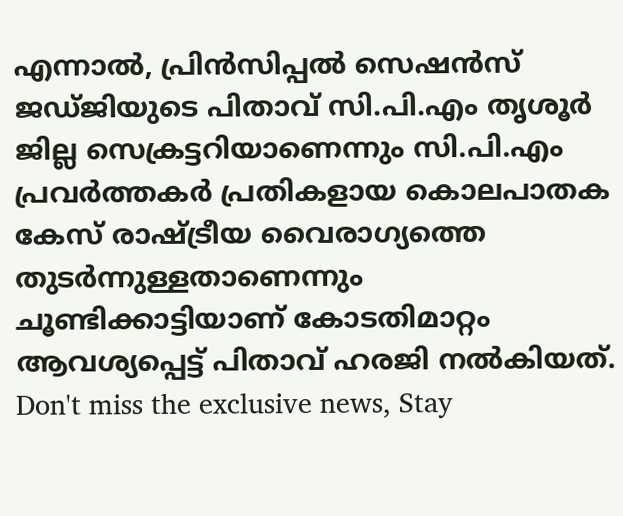എന്നാൽ, പ്രിൻസിപ്പൽ സെഷൻസ് ജഡ്ജിയുടെ പിതാവ് സി.പി.എം തൃശൂർ ജില്ല സെക്രട്ടറിയാണെന്നും സി.പി.എം പ്രവർത്തകർ പ്രതികളായ കൊലപാതക കേസ് രാഷ്ട്രീയ വൈരാഗ്യത്തെ തുടർന്നുള്ളതാണെന്നും ചൂണ്ടിക്കാട്ടിയാണ് കോടതിമാറ്റം ആവശ്യപ്പെട്ട് പിതാവ് ഹരജി നൽകിയത്.
Don't miss the exclusive news, Stay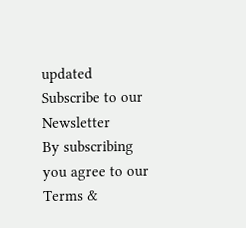updated
Subscribe to our Newsletter
By subscribing you agree to our Terms &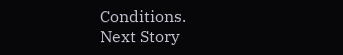Conditions.
Next Story